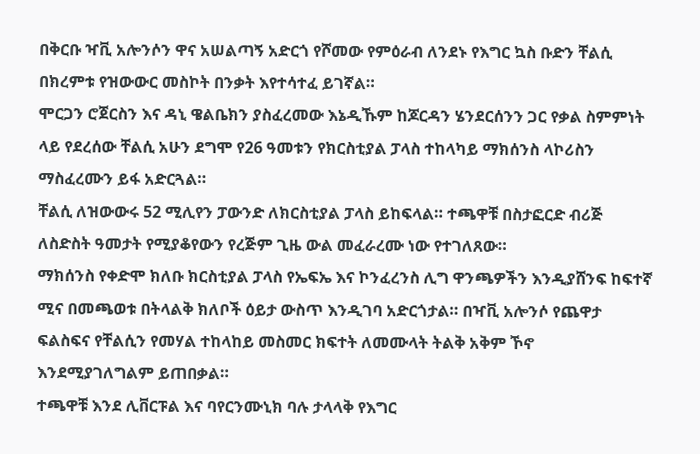በቅርቡ ዣቪ አሎንሶን ዋና አሠልጣኝ አድርጎ የሾመው የምዕራብ ለንደኑ የእግር ኳስ ቡድን ቸልሲ በክረምቱ የዝውውር መስኮት በንቃት እየተሳተፈ ይገኛል።
ሞርጋን ሮጀርስን እና ዳኒ ዌልቤክን ያስፈረመው እኔዲኹም ከጆርዳን ሄንደርሰንን ጋር የቃል ስምምነት ላይ የደረሰው ቸልሲ አሁን ደግሞ የ26 ዓመቱን የክርስቲያል ፓላስ ተከላካይ ማክሰንስ ላኮሪስን ማስፈረሙን ይፋ አድርጓል።
ቸልሲ ለዝውውሩ 52 ሚሊየን ፓውንድ ለክርስቲያል ፓላስ ይከፍላል። ተጫዋቹ በስታፎርድ ብሪጅ ለስድስት ዓመታት የሚያቆየውን የረጅም ጊዜ ውል መፈራረሙ ነው የተገለጸው።
ማክሰንስ የቀድሞ ክለቡ ክርስቲያል ፓላስ የኤፍኤ እና ኮንፈረንስ ሊግ ዋንጫዎችን እንዲያሸንፍ ከፍተኛ ሚና በመጫወቱ በትላልቅ ክለቦች ዕይታ ውስጥ እንዲገባ አድርጎታል። በዣቪ አሎንሶ የጨዋታ ፍልስፍና የቸልሲን የመሃል ተከላከይ መስመር ክፍተት ለመሙላት ትልቅ አቅም ኾኖ እንደሚያገለግልም ይጠበቃል።
ተጫዋቹ እንደ ሊቨርፑል እና ባየርንሙኒክ ባሉ ታላላቅ የእግር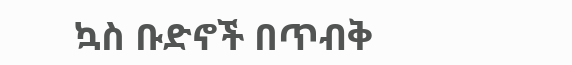ኳስ ቡድኖች በጥብቅ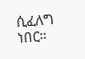ሲፈለግ ነበር።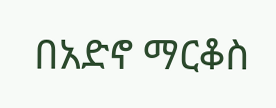በአድኖ ማርቆስ